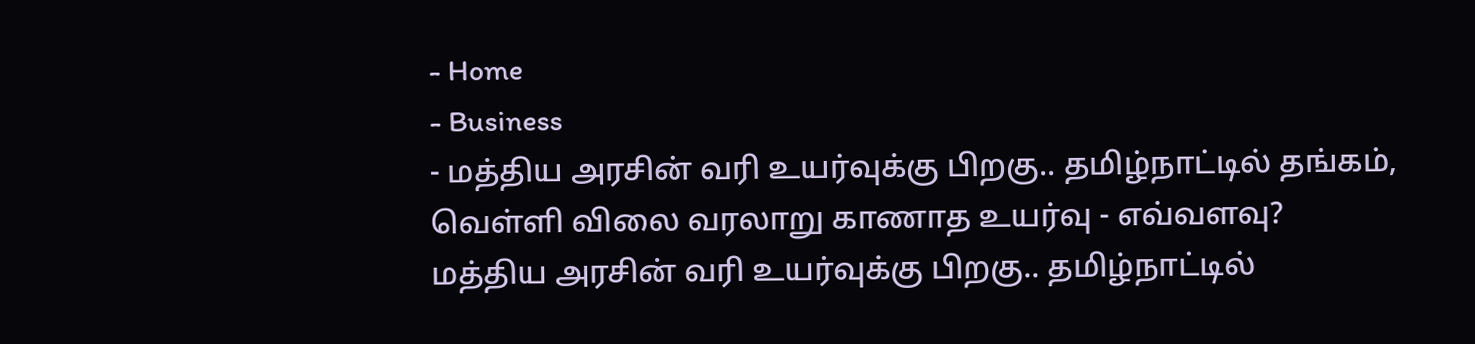- Home
- Business
- மத்திய அரசின் வரி உயர்வுக்கு பிறகு.. தமிழ்நாட்டில் தங்கம், வெள்ளி விலை வரலாறு காணாத உயர்வு - எவ்வளவு?
மத்திய அரசின் வரி உயர்வுக்கு பிறகு.. தமிழ்நாட்டில்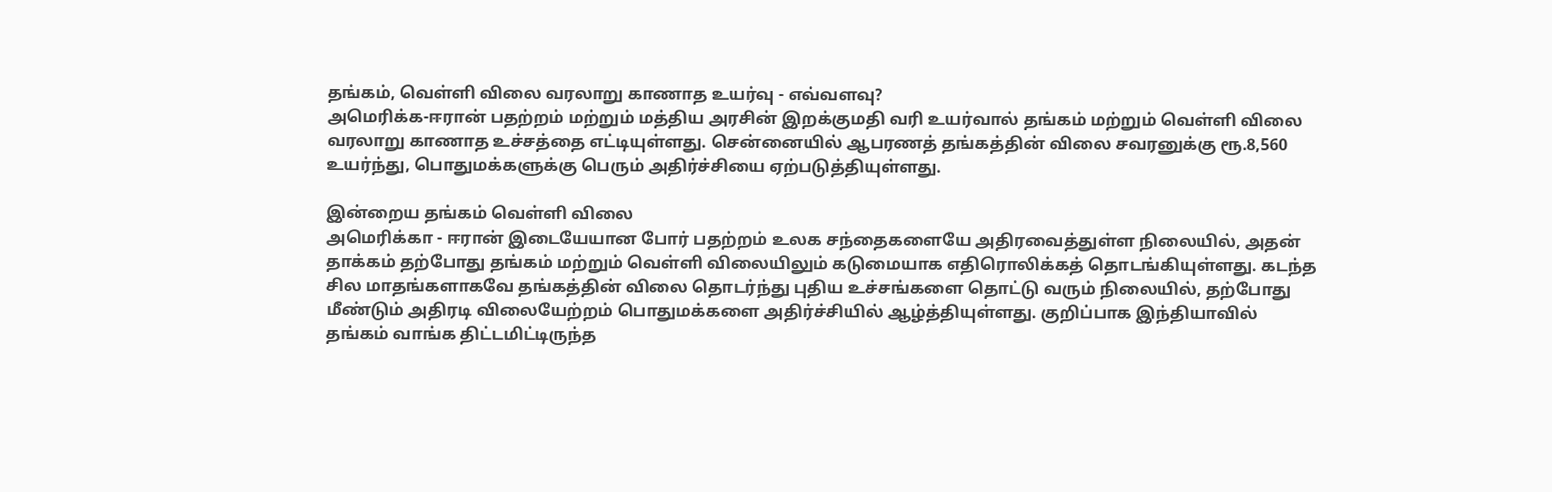தங்கம், வெள்ளி விலை வரலாறு காணாத உயர்வு - எவ்வளவு?
அமெரிக்க-ஈரான் பதற்றம் மற்றும் மத்திய அரசின் இறக்குமதி வரி உயர்வால் தங்கம் மற்றும் வெள்ளி விலை வரலாறு காணாத உச்சத்தை எட்டியுள்ளது. சென்னையில் ஆபரணத் தங்கத்தின் விலை சவரனுக்கு ரூ.8,560 உயர்ந்து, பொதுமக்களுக்கு பெரும் அதிர்ச்சியை ஏற்படுத்தியுள்ளது.

இன்றைய தங்கம் வெள்ளி விலை
அமெரிக்கா - ஈரான் இடையேயான போர் பதற்றம் உலக சந்தைகளையே அதிரவைத்துள்ள நிலையில், அதன் தாக்கம் தற்போது தங்கம் மற்றும் வெள்ளி விலையிலும் கடுமையாக எதிரொலிக்கத் தொடங்கியுள்ளது. கடந்த சில மாதங்களாகவே தங்கத்தின் விலை தொடர்ந்து புதிய உச்சங்களை தொட்டு வரும் நிலையில், தற்போது மீண்டும் அதிரடி விலையேற்றம் பொதுமக்களை அதிர்ச்சியில் ஆழ்த்தியுள்ளது. குறிப்பாக இந்தியாவில் தங்கம் வாங்க திட்டமிட்டிருந்த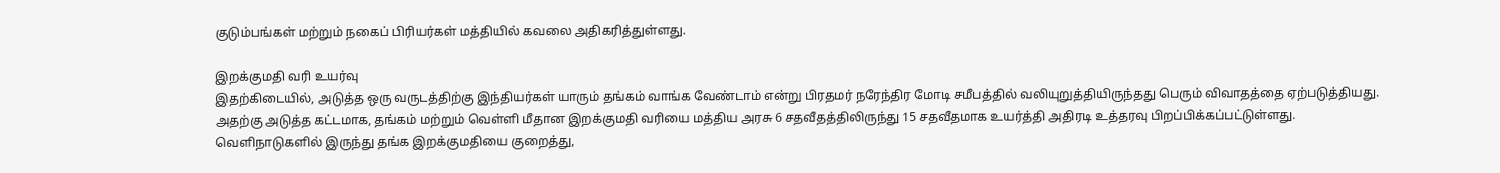குடும்பங்கள் மற்றும் நகைப் பிரியர்கள் மத்தியில் கவலை அதிகரித்துள்ளது.

இறக்குமதி வரி உயர்வு
இதற்கிடையில், அடுத்த ஒரு வருடத்திற்கு இந்தியர்கள் யாரும் தங்கம் வாங்க வேண்டாம் என்று பிரதமர் நரேந்திர மோடி சமீபத்தில் வலியுறுத்தியிருந்தது பெரும் விவாதத்தை ஏற்படுத்தியது. அதற்கு அடுத்த கட்டமாக, தங்கம் மற்றும் வெள்ளி மீதான இறக்குமதி வரியை மத்திய அரசு 6 சதவீதத்திலிருந்து 15 சதவீதமாக உயர்த்தி அதிரடி உத்தரவு பிறப்பிக்கப்பட்டுள்ளது. வெளிநாடுகளில் இருந்து தங்க இறக்குமதியை குறைத்து,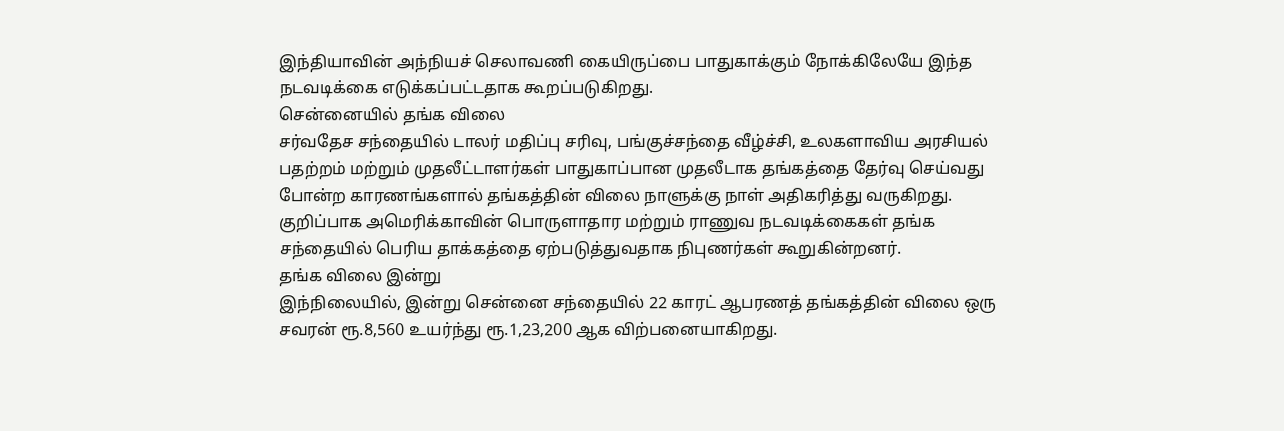இந்தியாவின் அந்நியச் செலாவணி கையிருப்பை பாதுகாக்கும் நோக்கிலேயே இந்த நடவடிக்கை எடுக்கப்பட்டதாக கூறப்படுகிறது.
சென்னையில் தங்க விலை
சர்வதேச சந்தையில் டாலர் மதிப்பு சரிவு, பங்குச்சந்தை வீழ்ச்சி, உலகளாவிய அரசியல் பதற்றம் மற்றும் முதலீட்டாளர்கள் பாதுகாப்பான முதலீடாக தங்கத்தை தேர்வு செய்வது போன்ற காரணங்களால் தங்கத்தின் விலை நாளுக்கு நாள் அதிகரித்து வருகிறது. குறிப்பாக அமெரிக்காவின் பொருளாதார மற்றும் ராணுவ நடவடிக்கைகள் தங்க சந்தையில் பெரிய தாக்கத்தை ஏற்படுத்துவதாக நிபுணர்கள் கூறுகின்றனர்.
தங்க விலை இன்று
இந்நிலையில், இன்று சென்னை சந்தையில் 22 காரட் ஆபரணத் தங்கத்தின் விலை ஒரு சவரன் ரூ.8,560 உயர்ந்து ரூ.1,23,200 ஆக விற்பனையாகிறது.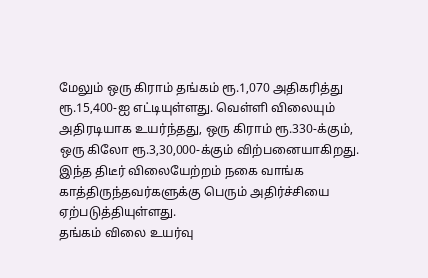மேலும் ஒரு கிராம் தங்கம் ரூ.1,070 அதிகரித்து ரூ.15,400-ஐ எட்டியுள்ளது. வெள்ளி விலையும் அதிரடியாக உயர்ந்தது, ஒரு கிராம் ரூ.330-க்கும், ஒரு கிலோ ரூ.3,30,000-க்கும் விற்பனையாகிறது. இந்த திடீர் விலையேற்றம் நகை வாங்க காத்திருந்தவர்களுக்கு பெரும் அதிர்ச்சியை ஏற்படுத்தியுள்ளது.
தங்கம் விலை உயர்வு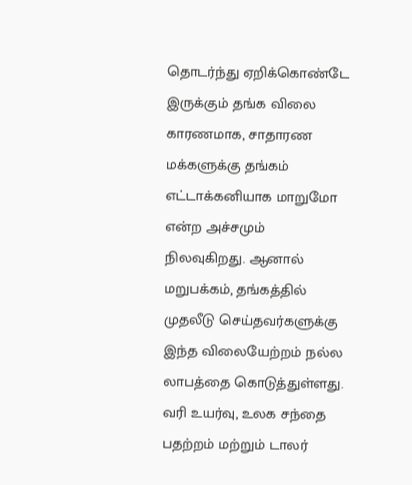தொடர்ந்து ஏறிக்கொண்டே இருக்கும் தங்க விலை காரணமாக, சாதாரண மக்களுக்கு தங்கம் எட்டாக்கனியாக மாறுமோ என்ற அச்சமும் நிலவுகிறது. ஆனால் மறுபக்கம், தங்கத்தில் முதலீடு செய்தவர்களுக்கு இந்த விலையேற்றம் நல்ல லாபத்தை கொடுத்துள்ளது. வரி உயர்வு, உலக சந்தை பதற்றம் மற்றும் டாலர்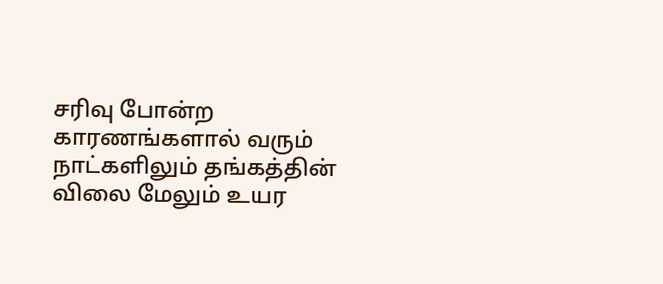சரிவு போன்ற காரணங்களால் வரும் நாட்களிலும் தங்கத்தின் விலை மேலும் உயர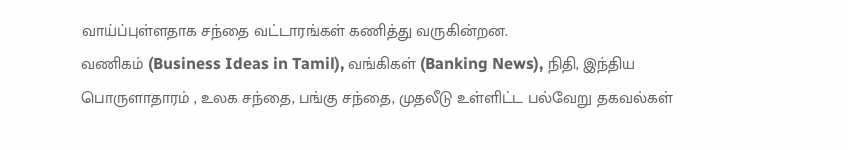வாய்ப்புள்ளதாக சந்தை வட்டாரங்கள் கணித்து வருகின்றன.
வணிகம் (Business Ideas in Tamil), வங்கிகள் (Banking News), நிதி, இந்திய பொருளாதாரம் , உலக சந்தை, பங்கு சந்தை, முதலீடு உள்ளிட்ட பல்வேறு தகவல்கள்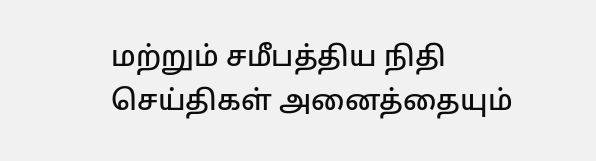மற்றும் சமீபத்திய நிதி செய்திகள் அனைத்தையும்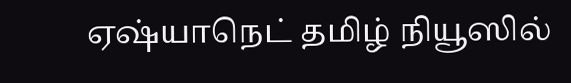ஏஷ்யாநெட் தமிழ் நியூஸில்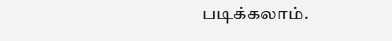படிக்கலாம்.